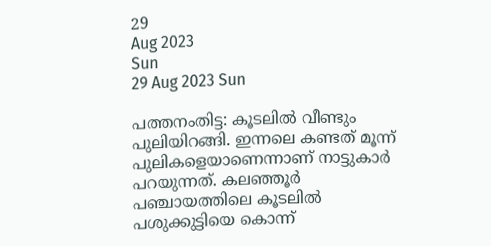29
Aug 2023
Sun
29 Aug 2023 Sun

പത്തനംതിട്ട: കൂടലില്‍ വീണ്ടും പുലിയിറങ്ങി. ഇന്നലെ കണ്ടത് മൂന്ന് പുലികളെയാണെന്നാണ് നാട്ടുകാര്‍ പറയുന്നത്. കലഞ്ഞൂര്‍ പഞ്ചായത്തിലെ കൂടലില്‍ പശുക്കുട്ടിയെ കൊന്ന്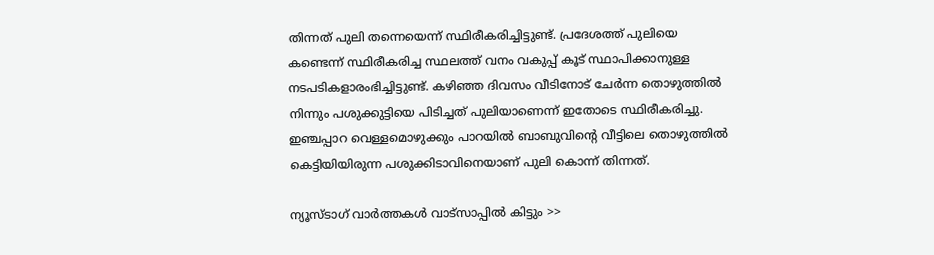തിന്നത് പുലി തന്നെയെന്ന് സ്ഥിരീകരിച്ചിട്ടുണ്ട്. പ്രദേശത്ത് പുലിയെ കണ്ടെന്ന് സ്ഥിരീകരിച്ച സ്ഥലത്ത് വനം വകുപ്പ് കൂട് സ്ഥാപിക്കാനുള്ള നടപടികളാരംഭിച്ചിട്ടുണ്ട്. കഴിഞ്ഞ ദിവസം വീടിനോട് ചേര്‍ന്ന തൊഴുത്തില്‍ നിന്നും പശുക്കുട്ടിയെ പിടിച്ചത് പുലിയാണെന്ന് ഇതോടെ സ്ഥിരീകരിച്ചു. ഇഞ്ചപ്പാറ വെള്ളമൊഴുക്കും പാറയില്‍ ബാബുവിന്റെ വീട്ടിലെ തൊഴുത്തില്‍ കെട്ടിയിയിരുന്ന പശുക്കിടാവിനെയാണ് പുലി കൊന്ന് തിന്നത്.

ന്യൂസ്ടാഗ് വാര്‍ത്തകള്‍ വാട്‌സാപ്പില്‍ കിട്ടും >>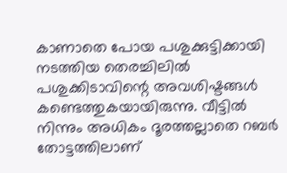കാണാതെ പോയ പശുക്കുട്ടിക്കായി നടത്തിയ തെരച്ചിലില്‍ പശുക്കിടാവിന്റെ അവശിഷ്ടങ്ങള്‍ കണ്ടെത്തുകയായിരുന്നു. വീട്ടില്‍ നിന്നും അധികം ദൂരത്തല്ലാതെ റബര്‍ തോട്ടത്തിലാണ്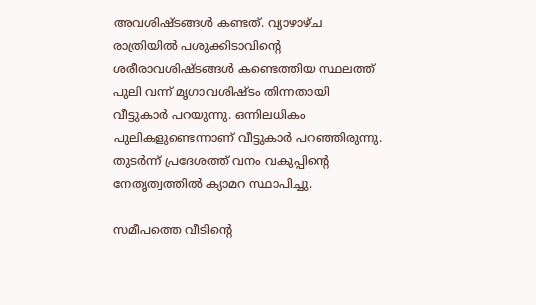അവശിഷ്ടങ്ങള്‍ കണ്ടത്. വ്യാഴാഴ്ച രാത്രിയില്‍ പശുക്കിടാവിന്റെ ശരീരാവശിഷ്ടങ്ങള്‍ കണ്ടെത്തിയ സ്ഥലത്ത് പുലി വന്ന് മൃഗാവശിഷ്ടം തിന്നതായി വീട്ടുകാര്‍ പറയുന്നു. ഒന്നിലധികം പുലികളുണ്ടെന്നാണ് വീട്ടുകാര്‍ പറഞ്ഞിരുന്നു. തുടര്‍ന്ന് പ്രദേശത്ത് വനം വകുപ്പിന്റെ നേതൃത്വത്തില്‍ ക്യാമറ സ്ഥാപിച്ചു.

സമീപത്തെ വീടിന്റെ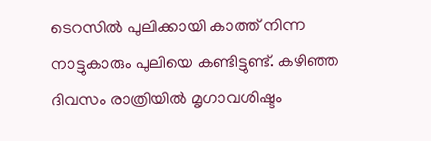ടെറസില്‍ പുലിക്കായി കാത്ത് നിന്ന നാട്ടുകാരും പുലിയെ കണ്ടിട്ടുണ്ട്. കഴിഞ്ഞ ദിവസം രാത്രിയില്‍ മൃഗാവശിഷ്ടം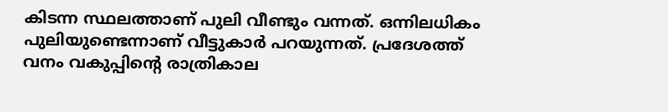കിടന്ന സ്ഥലത്താണ് പുലി വീണ്ടും വന്നത്. ഒന്നിലധികം പുലിയുണ്ടെന്നാണ് വീട്ടുകാര്‍ പറയുന്നത്. പ്രദേശത്ത് വനം വകുപ്പിന്റെ രാത്രികാല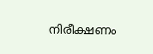നിരീക്ഷണം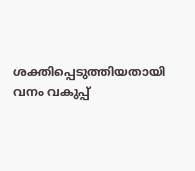ശക്തിപ്പെടുത്തിയതായി വനം വകുപ്പ്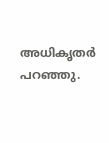അധികൃതര്‍ പറഞ്ഞു.